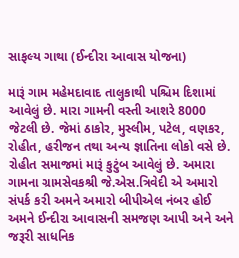સાફલ્ય ગાથા (ઈન્દીરા આવાસ યોજના)

મારૂં ગામ મહેમદાવાદ તાલુકાથી પશ્ચિમ દિશામાં આવેલું છે. મારા ગામની વસ્તી આશરે 8000 જેટલી છે. જેમાં ઠાકોર, મુસ્લીમ, પટેલ, વણકર, રોહીત, હરીજન તથા અન્ય જ્ઞાતિના લોકો વસે છે. રોહીત સમાજમાં મારૂં કુટુંબ આવેલું છે. અમારા ગામના ગ્રામસેવકશ્રી જે.એસ.ત્રિવેદી એ અમારો સંપર્ક કરી અમને અમારો બીપીએલ નંબર હોઈ અમને ઈન્દીરા આવાસની સમજણ આપી અને અને જરૂરી સાધનિક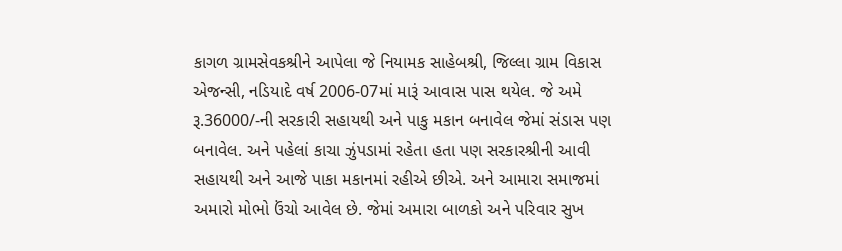કાગળ ગ્રામસેવકશ્રીને આપેલા જે નિયામક સાહેબશ્રી, જિલ્લા ગ્રામ વિકાસ એજન્સી, નડિયાદે વર્ષ 2006-07માં મારૂં આવાસ પાસ થયેલ. જે અમે રૂ.36000/-ની સરકારી સહાયથી અને પાકુ મકાન બનાવેલ જેમાં સંડાસ પણ બનાવેલ. અને પહેલાં કાચા ઝુંપડામાં રહેતા હતા પણ સરકારશ્રીની આવી સહાયથી અને આજે પાકા મકાનમાં રહીએ છીએ. અને આમારા સમાજમાં અમારો મોભો ઉંચો આવેલ છે. જેમાં અમારા બાળકો અને પરિવાર સુખ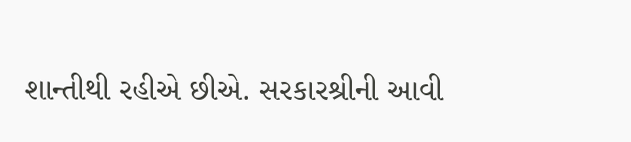શાન્તીથી રહીએ છીએ. સરકારશ્રીની આવી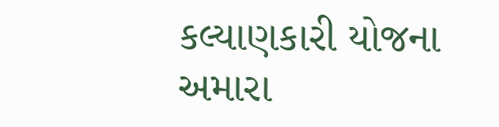કલ્યાણકારી યોજના અમારા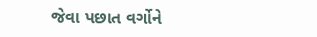જેવા પછાત વર્ગોને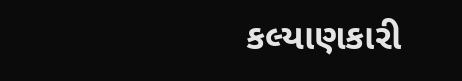કલ્યાણકારી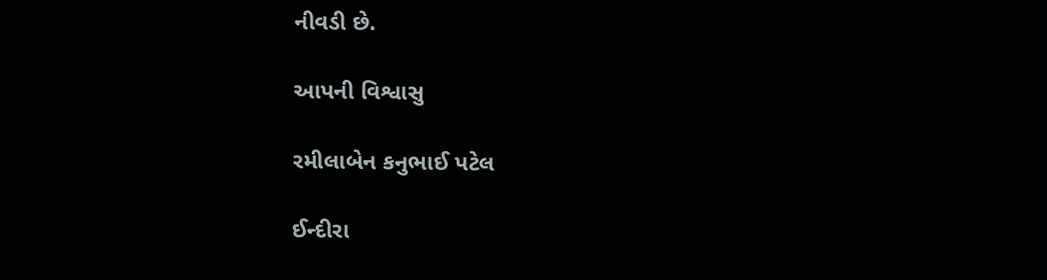નીવડી છે.

આપની વિશ્વાસુ

રમીલાબેન કનુભાઈ પટેલ

ઈન્દીરા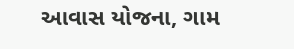આવાસ યોજના, ગામ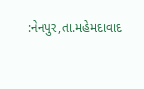:નેનપુર,તા.મહેમદાવાદ